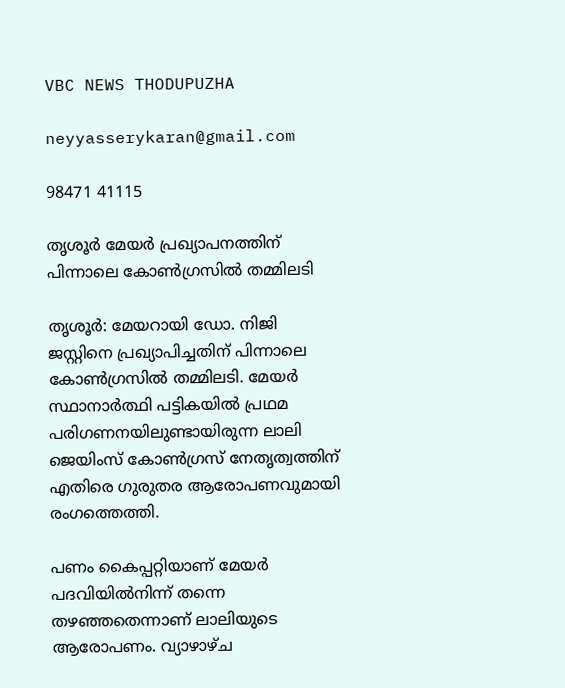VBC NEWS THODUPUZHA

neyyasserykaran@gmail.com

98471 41115

തൃശൂർ മേയർ പ്രഖ്യാപനത്തിന് പിന്നാലെ കോൺഗ്രസിൽ തമ്മിലടി

തൃശൂർ: മേയറായി ഡോ. നിജി ജസ്റ്റിനെ പ്രഖ്യാപിച്ചതിന് പിന്നാലെ കോൺഗ്രസിൽ തമ്മിലടി. മേയർ സ്ഥാനാർത്ഥി പട്ടികയിൽ പ്രഥമ പരിഗണനയിലുണ്ടായിരുന്ന ലാലി ജെയിംസ് കോൺഗ്രസ് നേതൃത്വത്തിന് എതിരെ ഗുരുതര ആരോപണവുമായി രംഗത്തെത്തി.

പണം കൈപ്പറ്റിയാണ് മേയർ പദവിയിൽനിന്ന് തന്നെ തഴഞ്ഞതെന്നാണ് ലാലിയുടെ ആരോപണം. വ്യാഴാഴ്ച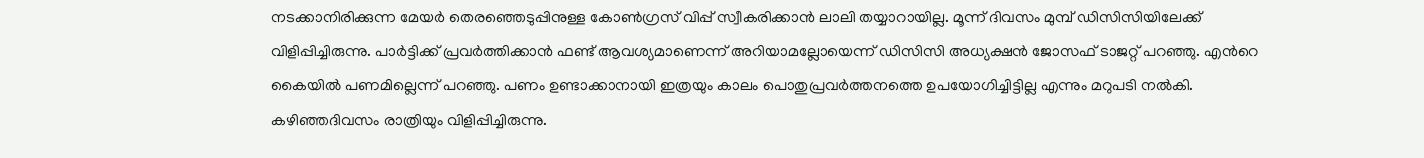നടക്കാനിരിക്കുന്ന മേയർ തെരഞ്ഞെടുപ്പിനുള്ള കോൺഗ്രസ് വിപ്പ് സ്വീകരിക്കാൻ ലാലി തയ്യാറായില്ല. മൂന്ന് ദിവസം മുമ്പ് ഡിസിസിയിലേക്ക് വിളിപ്പിച്ചിരുന്നു. പാർട്ടിക്ക് പ്രവർത്തിക്കാൻ ഫണ്ട് ആവശ്യമാണെന്ന് അറിയാമല്ലോയെന്ന് ഡിസിസി അധ്യക്ഷൻ ജോസഫ് ടാജറ്റ് പറഞ്ഞു. എന്‍റെ കൈയിൽ പണമില്ലെന്ന് പറഞ്ഞു. പണം ഉണ്ടാക്കാനായി ഇത്രയും കാലം പൊതുപ്രവർത്തനത്തെ ഉപയോഗിച്ചിട്ടില്ല എന്നും മറുപടി നൽകി. കഴിഞ്ഞദിവസം രാത്രിയും വിളിപ്പിച്ചിരുന്നു.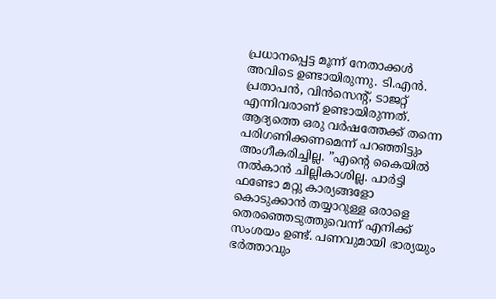പ്രധാനപ്പെട്ട മൂന്ന് നേതാക്കൾ അവിടെ ഉണ്ടായിരുന്നു. ടി.എൻ. പ്രതാപൻ, വിൻസെന്റ്, ടാജറ്റ് എന്നിവരാണ് ഉണ്ടായിരുന്നത്. ആദ്യത്തെ ഒരു വർഷത്തേക്ക് തന്നെ പരിഗണിക്കണമെന്ന് പറഞ്ഞിട്ടും അംഗീകരിച്ചില്ല. ”എന്റെ കൈയിൽ നൽകാൻ ചില്ലികാശില്ല. പാർട്ടി ഫണ്ടോ മറ്റു കാര്യങ്ങളോ കൊടുക്കാൻ തയ്യാറുള്ള ഒരാളെ തെരഞ്ഞെടുത്തുവെന്ന് എനിക്ക് സംശയം ഉണ്ട്. പണവുമായി ഭാര്യയും ഭർത്താവും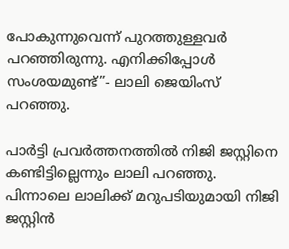പോകുന്നുവെന്ന് പുറത്തുള്ളവർ പറഞ്ഞിരുന്നു. എനിക്കിപ്പോൾ സംശയമുണ്ട്”- ലാലി ജെയിംസ് പറഞ്ഞു.

പാർട്ടി പ്രവർത്തനത്തിൽ നിജി ജസ്റ്റിനെ കണ്ടിട്ടില്ലെന്നും ലാലി പറഞ്ഞു. പിന്നാലെ ലാലിക്ക് മറുപടിയുമായി നിജി ജസ്റ്റിൻ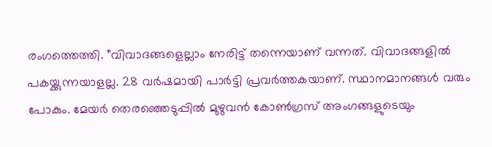രംഗത്തെത്തി. ”വിവാദങ്ങളെല്ലാം നേരിട്ട് തന്നെയാണ് വന്നത്. വിവാദങ്ങളിൽ പകയ്ക്കുന്നയാളല്ല. 28 വർഷമായി പാർട്ടി പ്രവർത്തകയാണ്. സ്ഥാനമാനങ്ങൾ വരും പോകും. മേയർ തെരഞ്ഞെടുപ്പിൽ മുഴുവൻ കോൺഗ്രസ് അംഗങ്ങളുടെയും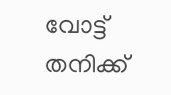വോട്ട് തനിക്ക്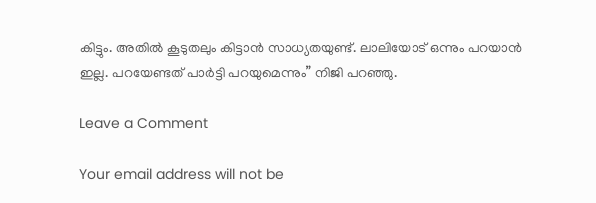കിട്ടും. അതിൽ കൂടുതലും കിട്ടാൻ സാധ്യതയുണ്ട്. ലാലിയോട് ഒന്നും പറയാൻ ഇല്ല. പറയേണ്ടത് പാർട്ടി പറയുമെന്നും” നിജി പറഞ്ഞു.

Leave a Comment

Your email address will not be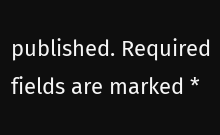published. Required fields are marked *